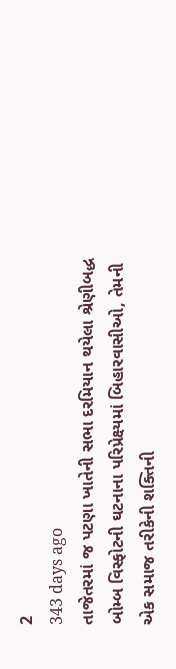2
343 days ago
તાજેતરમાં જ પટણા ખાતેની સભા દરમિયાન થયેલા શ્રેણીબદ્ધ બોમ્બ વિસ્ફોટની ઘટનાના પરિપ્રેક્ષ્યમાં બિહારવાસીઓ, તેમની એક સમાજ તરીકેની શક્તિની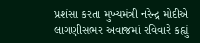પ્રશંસા કરતા મુખ્યમંત્રી નરેન્દ્ર મોદીએ લાગણીસભર અવાજમાં રવિવારે કહ્યું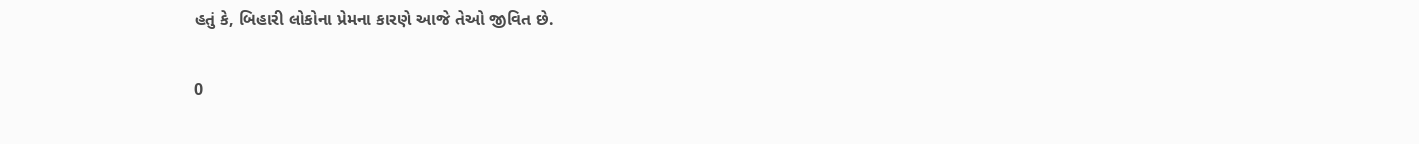હતું કે, બિહારી લોકોના પ્રેમના કારણે આજે તેઓ જીવિત છે.

0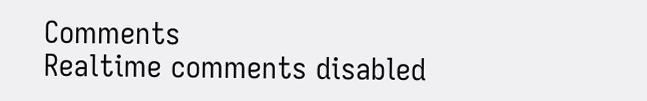Comments
Realtime comments disabled